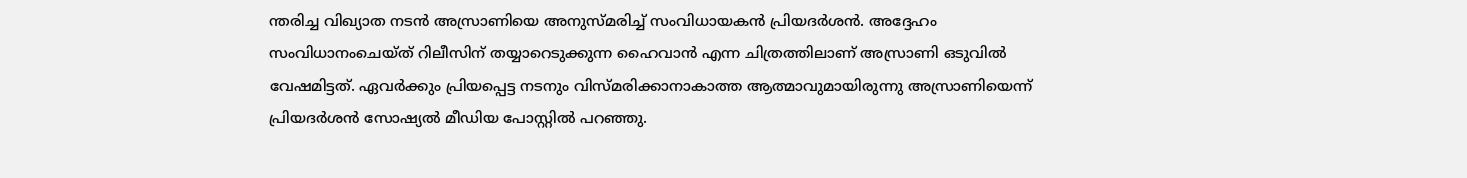ന്തരിച്ച വിഖ്യാത നടൻ അസ്രാണിയെ അനുസ്മരിച്ച് സംവിധായകൻ പ്രിയദർശൻ. അദ്ദേഹം സംവിധാനംചെയ്ത് റിലീസിന് തയ്യാറെടുക്കുന്ന ഹൈവാൻ എന്ന ചിത്രത്തിലാണ് അസ്രാണി ഒടുവിൽ വേഷമിട്ടത്. ഏവർക്കും പ്രിയപ്പെട്ട നടനും വിസ്മരിക്കാനാകാത്ത ആത്മാവുമായിരുന്നു അസ്രാണിയെന്ന് പ്രിയദർശൻ സോഷ്യൽ മീഡിയ പോസ്റ്റിൽ പറഞ്ഞു.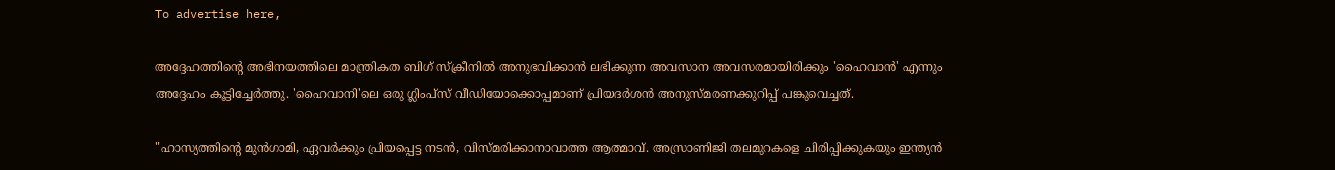To advertise here,

അദ്ദേഹത്തിന്റെ അഭിനയത്തിലെ മാന്ത്രികത ബിഗ് സ്ക്രീനിൽ അനുഭവിക്കാൻ ലഭിക്കുന്ന അവസാന അവസരമായിരിക്കും 'ഹൈവാൻ' എന്നും അദ്ദേഹം കൂട്ടിച്ചേർത്തു. 'ഹൈവാനി'ലെ ഒരു ഗ്ലിംപ്സ് വീഡിയോക്കൊപ്പമാണ് പ്രിയദർശൻ അനുസ്മരണക്കുറിപ്പ് പങ്കുവെച്ചത്.

"ഹാസ്യത്തിന്റെ മുൻഗാമി, ഏവർക്കും പ്രിയപ്പെട്ട നടൻ, വിസ്മരിക്കാനാവാത്ത ആത്മാവ്. അസ്രാണിജി തലമുറകളെ ചിരിപ്പിക്കുകയും ഇന്ത്യൻ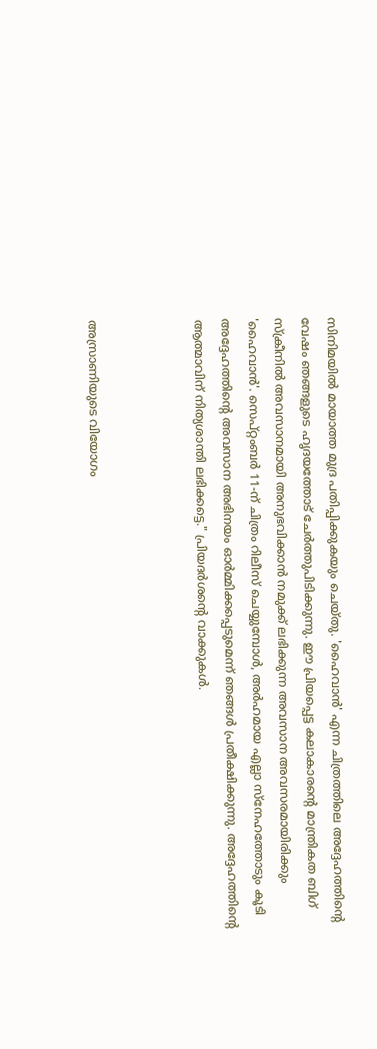സിനിമയിൽ മായാത്ത മുദ്ര പതിപ്പിക്കുകയും ചെയ്തു. 'ഹൈവാൻ' എന്ന ചിത്രത്തിലെ അദ്ദേഹത്തിന്റെ വേഷം ഞങ്ങളുടെ ഹൃദയത്തോട് ചേർത്തുപിടിക്കുന്നു. ഈ പ്രിയപ്പെട്ട കലാകാരന്റെ മാന്ത്രികത ബിഗ് സ്ക്രീനിൽ അവസാനമായി അനുഭവിക്കാൻ നമുക്ക് ലഭിക്കുന്ന അവസാന അവസരമായിരിക്കും 'ഹൈവാൻ'. സെപ്റ്റംബർ 11-ന് ചിത്രം റിലീസ് ചെയ്യുമ്പോൾ, അർഹമായ എല്ലാ സ്നേഹത്തോടും കൂടി അദ്ദേഹത്തിന്റെ അവസാന അഭിനയം ഓർമ്മിക്കപ്പെടുമെന്ന് ഞങ്ങൾ പ്രതീക്ഷിക്കുന്നു. അദ്ദേഹത്തിന്റെ ആത്മാവിന് നിത്യശാന്തി ലഭിക്കട്ടെ." പ്രിയദർശന്റെ വാക്കുകൾ.



അസ്രാണിയുടെ വിയോഗം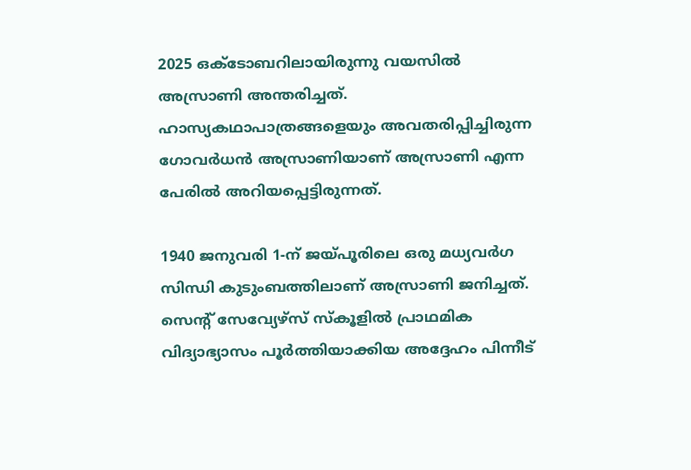2025 ഒക്ടോബറിലായിരുന്നു വയസിൽ അസ്രാണി അന്തരിച്ചത്. ഹാസ്യകഥാപാത്രങ്ങളെയും അവതരിപ്പിച്ചിരുന്ന ഗോവർധൻ അസ്രാണിയാണ് അസ്രാണി എന്ന പേരിൽ അറിയപ്പെട്ടിരുന്നത്.

1940 ജനുവരി 1-ന് ജയ്പൂരിലെ ഒരു മധ്യവർഗ സിന്ധി കുടുംബത്തിലാണ് അസ്രാണി ജനിച്ചത്. സെന്റ് സേവ്യേഴ്‌സ് സ്‌കൂളിൽ പ്രാഥമിക വിദ്യാഭ്യാസം പൂർത്തിയാക്കിയ അദ്ദേഹം പിന്നീട്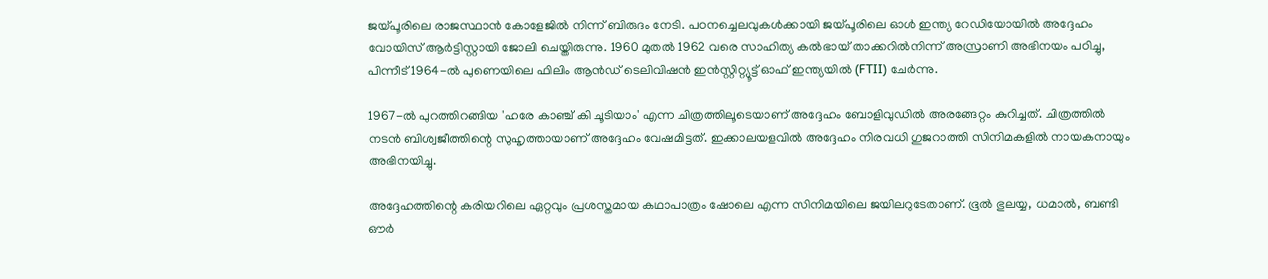ജയ്പൂരിലെ രാജസ്ഥാൻ കോളേജിൽ നിന്ന് ബിരുദം നേടി. പഠനച്ചെലവുകൾക്കായി ജയ്പൂരിലെ ഓൾ ഇന്ത്യ റേഡിയോയിൽ അദ്ദേഹം വോയിസ് ആർട്ടിസ്റ്റായി ജോലി ചെയ്തിരുന്നു. 1960 മുതൽ 1962 വരെ സാഹിത്യ കൽഭായ് താക്കറിൽനിന്ന് അസ്രാണി അഭിനയം പഠിച്ചു, പിന്നീട് 1964-ൽ പുണെയിലെ ഫിലിം ആൻഡ് ടെലിവിഷൻ ഇൻസ്റ്റിറ്റ്യൂട്ട് ഓഫ് ഇന്ത്യയിൽ (FTII) ചേർന്നു.

1967-ൽ പുറത്തിറങ്ങിയ 'ഹരേ കാഞ്ച് കി ചൂടിയാം' എന്ന ചിത്രത്തിലൂടെയാണ് അദ്ദേഹം ബോളിവുഡിൽ അരങ്ങേറ്റം കുറിച്ചത്. ചിത്രത്തിൽ നടൻ ബിശ്വജീത്തിന്റെ സുഹൃത്തായാണ് അദ്ദേഹം വേഷമിട്ടത്. ഇക്കാലയളവിൽ അദ്ദേഹം നിരവധി ഗുജറാത്തി സിനിമകളിൽ നായകനായും അഭിനയിച്ചു.

അദ്ദേഹത്തിന്റെ കരിയറിലെ ഏറ്റവും പ്രശസ്തമായ കഥാപാത്രം ഷോലെ എന്ന സിനിമയിലെ ജയിലറുടേതാണ്. ഭൂൽ ഭുലയ്യ, ധമാൽ, ബണ്ടി ഔർ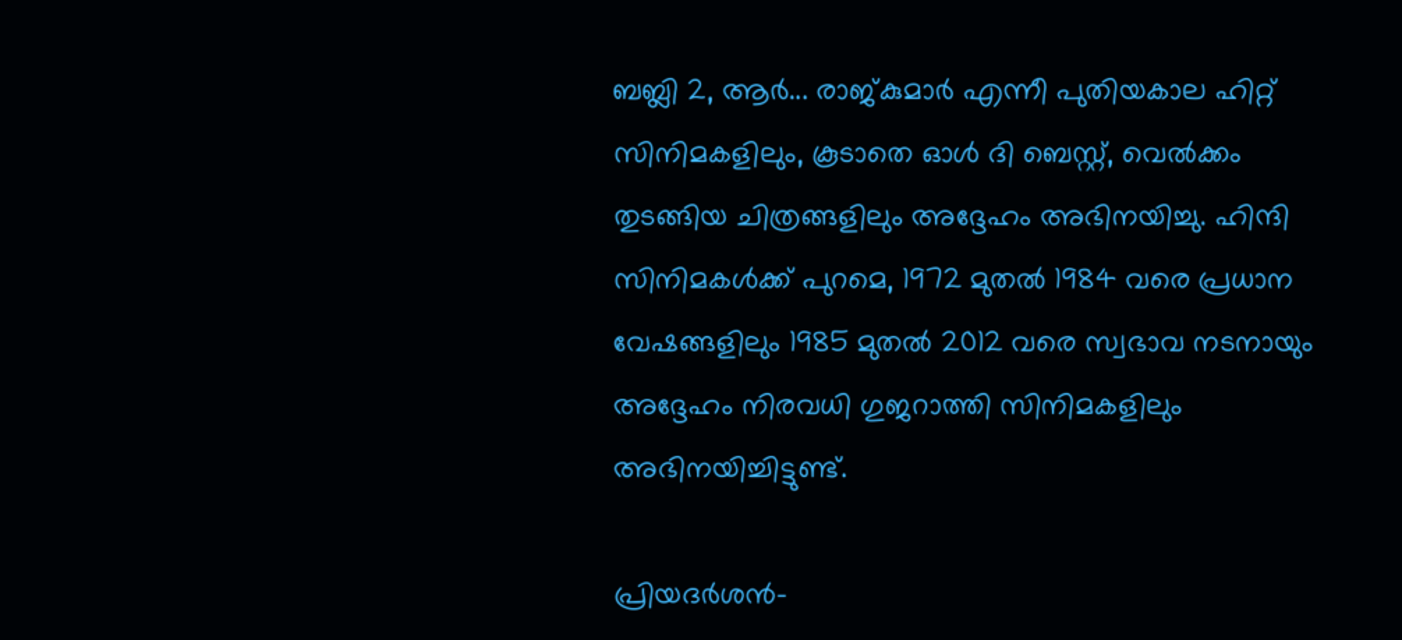ബബ്ലി 2, ആർ... രാജ്കുമാർ എന്നീ പുതിയകാല ഹിറ്റ് സിനിമകളിലും, കൂടാതെ ഓൾ ദി ബെസ്റ്റ്, വെൽക്കം തുടങ്ങിയ ചിത്രങ്ങളിലും അദ്ദേഹം അഭിനയിച്ചു. ഹിന്ദി സിനിമകൾക്ക് പുറമെ, 1972 മുതൽ 1984 വരെ പ്രധാന വേഷങ്ങളിലും 1985 മുതൽ 2012 വരെ സ്വഭാവ നടനായും അദ്ദേഹം നിരവധി ഗുജറാത്തി സിനിമകളിലും അഭിനയിച്ചിട്ടുണ്ട്.

പ്രിയദർശൻ-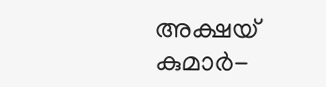അക്ഷയ് കുമാർ-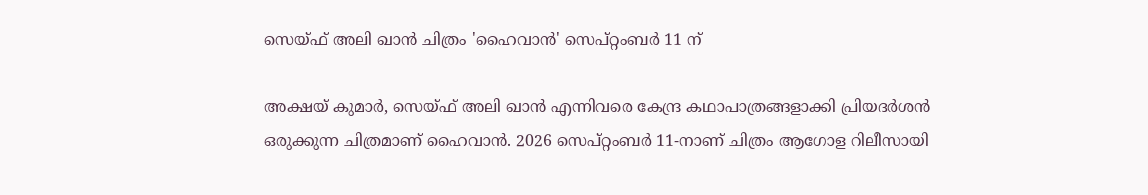സെയ്ഫ് അലി ഖാൻ ചിത്രം 'ഹൈവാൻ' സെപ്റ്റംബർ 11 ന്

അക്ഷയ് കുമാർ, സെയ്ഫ് അലി ഖാൻ എന്നിവരെ കേന്ദ്ര കഥാപാത്രങ്ങളാക്കി പ്രിയദർശൻ ഒരുക്കുന്ന ചിത്രമാണ് ഹൈവാൻ. 2026 സെപ്റ്റംബർ 11-നാണ് ചിത്രം ആഗോള റിലീസായി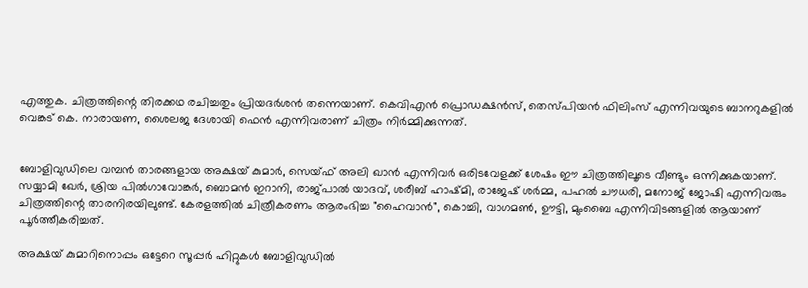എത്തുക. ചിത്രത്തിന്റെ തിരക്കഥ രചിച്ചതും പ്രിയദർശൻ തന്നെയാണ്. കെവിഎൻ പ്രൊഡക്ഷൻസ്, തെസ്‌പിയൻ ഫിലിംസ് എന്നിവയുടെ ബാനറുകളിൽ വെങ്കട് കെ. നാരായണ, ശൈലജ ദേശായി ഫെൻ എന്നിവരാണ് ചിത്രം നിർമ്മിക്കുന്നത്.


ബോളിവുഡിലെ വമ്പൻ താരങ്ങളായ അക്ഷയ് കുമാർ, സെയ്ഫ് അലി ഖാൻ എന്നിവർ ഒരിടവേളക്ക് ശേഷം ഈ ചിത്രത്തിലൂടെ വീണ്ടും ഒന്നിക്കുകയാണ്. സയ്യാമി ഖേർ, ശ്രിയ പിൽഗാവോങ്കർ, ബൊമൻ ഇറാനി, രാജ്പാൽ യാദവ്, ശരീബ്‌ ഹാഷ്മി, രാജേഷ് ശർമ്മ, പഹൽ ചൗധരി, മനോജ് ജോഷി എന്നിവരും ചിത്രത്തിന്റെ താരനിരയിലുണ്ട്. കേരളത്തിൽ ചിത്രീകരണം ആരംഭിച്ച "ഹൈവാൻ", കൊച്ചി, വാഗമൺ, ഊട്ടി, മുംബൈ എന്നിവിടങ്ങളിൽ ആയാണ് പൂർത്തീകരിച്ചത്.

അക്ഷയ് കുമാറിനൊപ്പം ഒട്ടേറെ സൂപ്പർ ഹിറ്റുകൾ ബോളിവുഡിൽ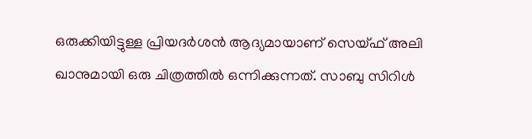ഒരുക്കിയിട്ടുള്ള പ്രിയദർശൻ ആദ്യമായാണ് സെയ്ഫ് അലി ഖാനുമായി ഒരു ചിത്രത്തിൽ ഒന്നിക്കുന്നത്. സാബു സിറിൾ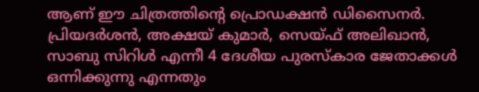ആണ് ഈ ചിത്രത്തിന്റെ പ്രൊഡക്ഷൻ ഡിസൈനർ. പ്രിയദർശൻ, അക്ഷയ് കുമാർ, സെയ്ഫ് അലിഖാൻ, സാബു സിറിൾ എന്നീ 4 ദേശീയ പുരസ്കാര ജേതാക്കൾ ഒന്നിക്കുന്നു എന്നതും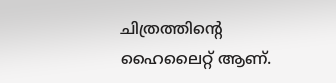ചിത്രത്തിന്റെ ഹൈലൈറ്റ് ആണ്.